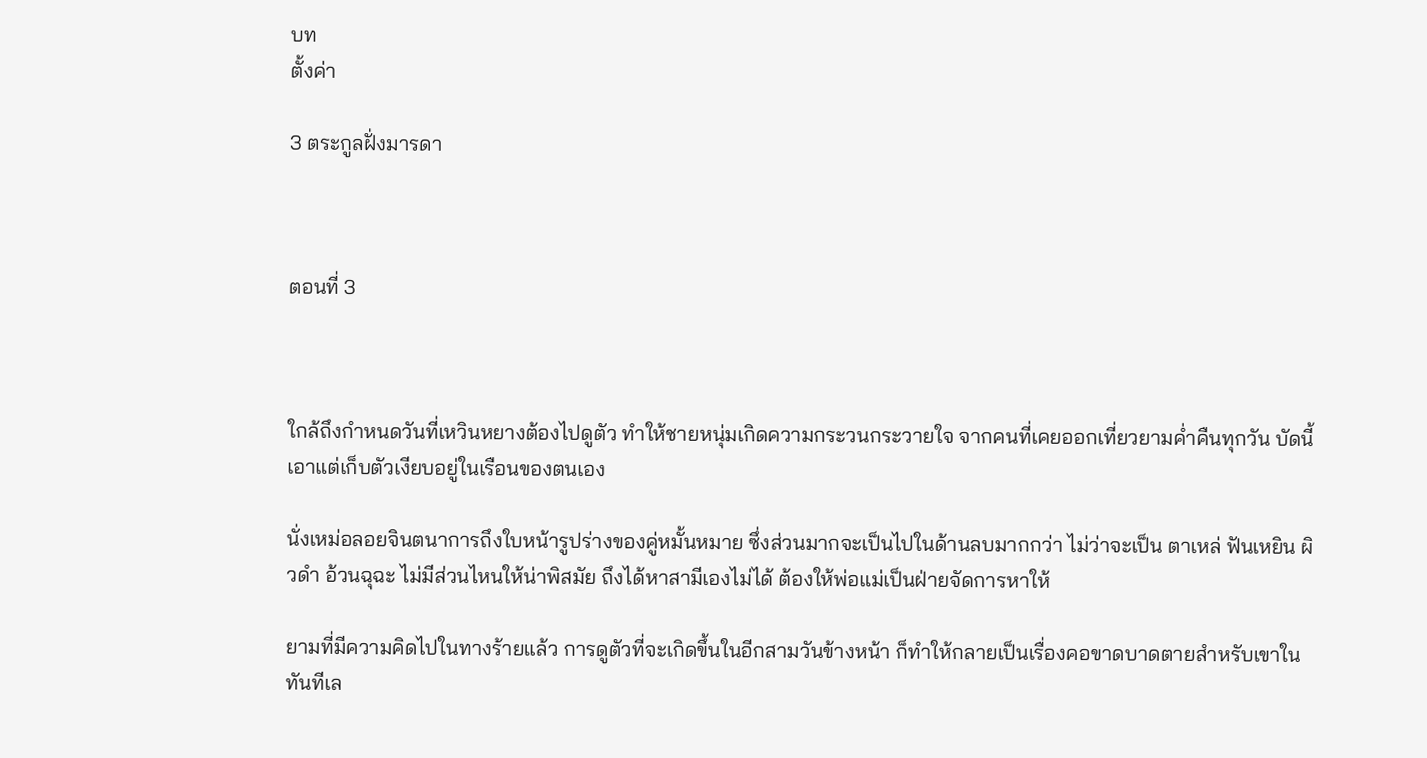บท
ตั้งค่า

3 ตระกูลฝั่งมารดา



ตอนที่ 3



ใกล้ถึงกำหนดวันที่เหวินหยางต้องไปดูตัว ทำให้ชายหนุ่มเกิดความกระวนกระวายใจ จากคนที่เคยออกเที่ยวยามค่ำคืนทุกวัน บัดนี้เอาแต่เก็บตัวเงียบอยู่ในเรือนของตนเอง

นั่งเหม่อลอยจินตนาการถึงใบหน้ารูปร่างของคู่หมั้นหมาย ซึ่งส่วนมากจะเป็นไปในด้านลบมากกว่า ไม่ว่าจะเป็น ตาเหล่ ฟันเหยิน ผิวดำ อ้วนฉุฉะ ไม่มีส่วนไหนให้น่าพิสมัย ถึงได้หาสามีเองไม่ได้ ต้องให้พ่อแม่เป็นฝ่ายจัดการหาให้

ยามที่มีความคิดไปในทางร้ายแล้ว การดูตัวที่จะเกิดขึ้นในอีกสามวันข้างหน้า ก็ทำให้กลายเป็นเรื่องคอขาดบาดตายสำหรับเขาในทันทีเล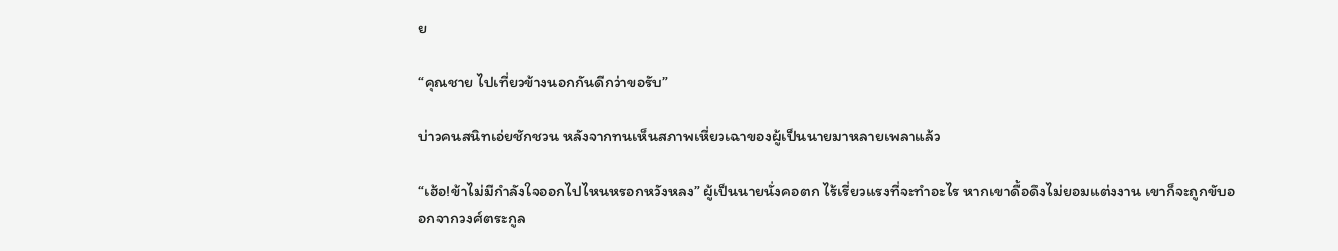ย

“คุณชาย ไปเที่ยวข้างนอกกันดีกว่าขอรับ”

บ่าวคนสนิทเอ่ยชักชวน หลังจากทนเห็นสภาพเหี่ยวเฉาของผู้เป็นนายมาหลายเพลาแล้ว

“เฮ้อ!ข้าไม่มีกำลังใจออกไปไหนหรอกหวังหลง” ผู้เป็นนายนั่งคอตก ไร้เรี่ยวแรงที่จะทำอะไร หากเขาดื้อดึงไม่ยอมแต่งงาน เขาก็จะถูกขับออกจากวงศ์ตระกูล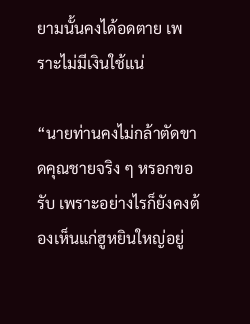ยามนั้นคงได้อดตาย เพราะไม่มีเงินใช้แน่

“นายท่านคงไม่กล้าตัดขาดคุณชายจริง ๆ หรอกขอรับ เพราะอย่างไรก็ยังคงต้องเห็นแก่ฮูหยินใหญ่อยู่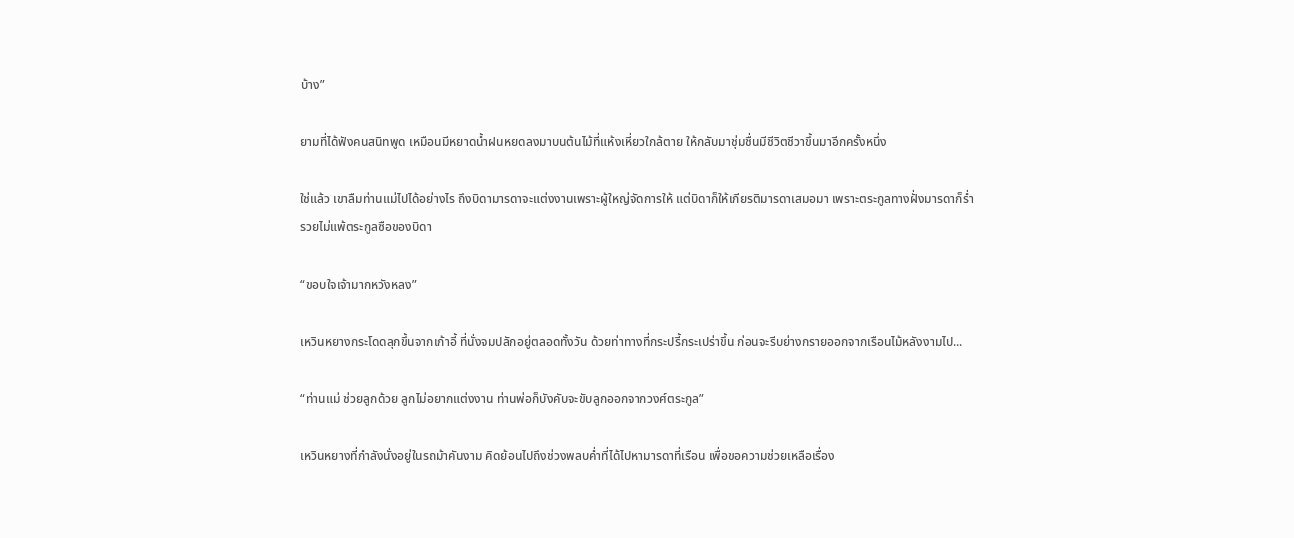บ้าง”

ยามที่ได้ฟังคนสนิทพูด เหมือนมีหยาดน้ำฝนหยดลงมาบนต้นไม้ที่แห้งเหี่ยวใกล้ตาย ให้กลับมาชุ่มชื่นมีชีวิตชีวาขึ้นมาอีกครั้งหนึ่ง

ใช่แล้ว เขาลืมท่านแม่ไปได้อย่างไร ถึงบิดามารดาจะแต่งงานเพราะผู้ใหญ่จัดการให้ แต่บิดาก็ให้เกียรติมารดาเสมอมา เพราะตระกูลทางฝั่งมารดาก็ร่ำรวยไม่แพ้ตระกูลซือของบิดา

“ขอบใจเจ้ามากหวังหลง”

เหวินหยางกระโดดลุกขึ้นจากเก้าอี้ ที่นั่งจมปลักอยู่ตลอดทั้งวัน ด้วยท่าทางที่กระปรี้กระเปร่าขึ้น ก่อนจะรีบย่างกรายออกจากเรือนไม้หลังงามไป...

“ท่านแม่ ช่วยลูกด้วย ลูกไม่อยากแต่งงาน ท่านพ่อก็บังคับจะขับลูกออกจากวงศ์ตระกูล”

เหวินหยางที่กำลังนั่งอยู่ในรถม้าคันงาม คิดย้อนไปถึงช่วงพลบค่ำที่ได้ไปหามารดาที่เรือน เพื่อขอความช่วยเหลือเรื่อง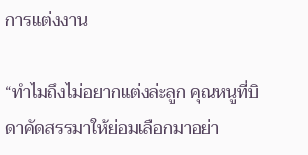การแต่งงาน

“ทำไมถึงไม่อยากแต่งล่ะลูก คุณหนูที่บิดาคัดสรรมาให้ย่อมเลือกมาอย่า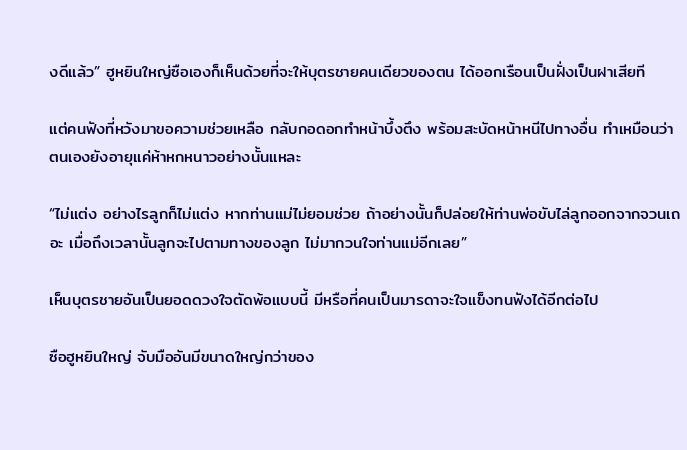งดีแล้ว” ฮูหยินใหญ่ซือเองก็เห็นด้วยที่จะให้บุตรชายคนเดียวของตน ได้ออกเรือนเป็นฝั่งเป็นฝาเสียที

แต่คนฟังที่หวังมาขอความช่วยเหลือ กลับกอดอกทำหน้าบึ้งตึง พร้อมสะบัดหน้าหนีไปทางอื่น ทำเหมือนว่าตนเองยังอายุแค่ห้าหกหนาวอย่างนั้นแหละ

“ไม่แต่ง อย่างไรลูกก็ไม่แต่ง หากท่านแม่ไม่ยอมช่วย ถ้าอย่างนั้นก็ปล่อยให้ท่านพ่อขับไล่ลูกออกจากจวนเถอะ เมื่อถึงเวลานั้นลูกจะไปตามทางของลูก ไม่มากวนใจท่านแม่อีกเลย”

เห็นบุตรชายอันเป็นยอดดวงใจตัดพ้อแบบนี้ มีหรือที่คนเป็นมารดาจะใจแข็งทนฟังได้อีกต่อไป

ซือฮูหยินใหญ่ จับมืออันมีขนาดใหญ่กว่าของ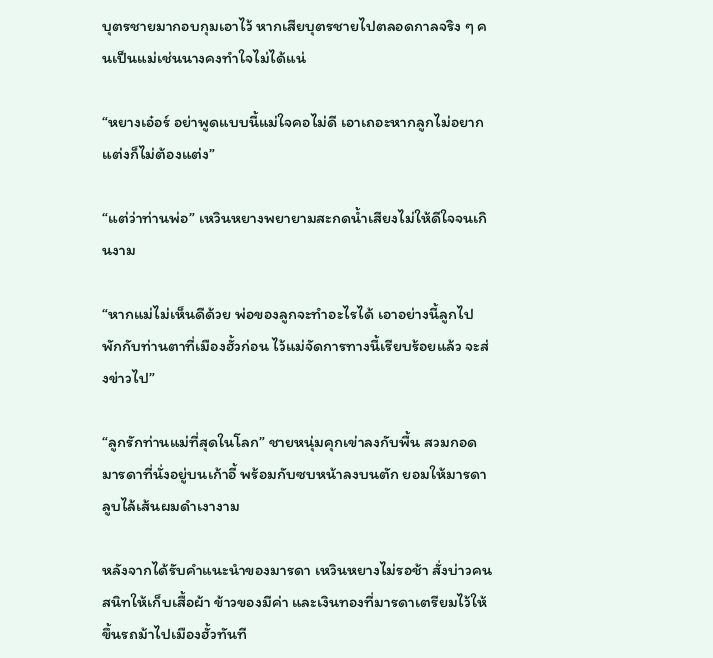บุตรชายมากอบกุมเอาไว้ หากเสียบุตรชายไปตลอดกาลจริง ๆ คนเป็นแม่เช่นนางคงทำใจไม่ได้แน่

“หยางเอ๋อร์ อย่าพูดแบบนี้แม่ใจคอไม่ดี เอาเถอะหากลูกไม่อยากแต่งก็ไม่ต้องแต่ง”

“แต่ว่าท่านพ่อ” เหวินหยางพยายามสะกดน้ำเสียงไม่ให้ดีใจจนเกินงาม

“หากแม่ไม่เห็นดีด้วย พ่อของลูกจะทำอะไรได้ เอาอย่างนี้ลูกไปพักกับท่านตาที่เมืองฮั้วก่อน ไว้แม่จัดการทางนี้เรียบร้อยแล้ว จะส่งข่าวไป”

“ลูกรักท่านแม่ที่สุดในโลก” ชายหนุ่มคุกเข่าลงกับพื้น สวมกอดมารดาที่นั่งอยู่บนเก้าอี้ พร้อมกับซบหน้าลงบนตัก ยอมให้มารดาลูบไล้เส้นผมดำเงางาม

หลังจากได้รับคำแนะนำของมารดา เหวินหยางไม่รอช้า สั่งบ่าวคนสนิทให้เก็บเสื้อผ้า ข้าวของมีค่า และเงินทองที่มารดาเตรียมไว้ให้ขึ้นรถม้าไปเมืองฮั้วทันที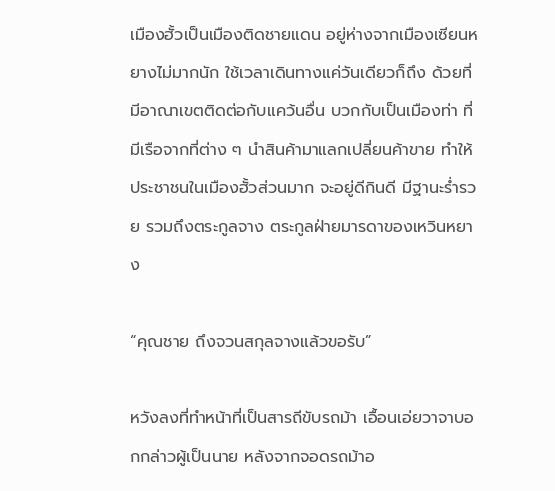เมืองฮั้วเป็นเมืองติดชายแดน อยู่ห่างจากเมืองเซียนหยางไม่มากนัก ใช้เวลาเดินทางแค่วันเดียวก็ถึง ด้วยที่มีอาณาเขตติดต่อกับแคว้นอื่น บวกกับเป็นเมืองท่า ที่มีเรือจากที่ต่าง ๆ นำสินค้ามาแลกเปลี่ยนค้าขาย ทำให้ประชาชนในเมืองฮั้วส่วนมาก จะอยู่ดีกินดี มีฐานะร่ำรวย รวมถึงตระกูลจาง ตระกูลฝ่ายมารดาของเหวินหยาง

“คุณชาย ถึงจวนสกุลจางแล้วขอรับ”

หวังลงที่ทำหน้าที่เป็นสารถีขับรถม้า เอื้อนเอ่ยวาจาบอกกล่าวผู้เป็นนาย หลังจากจอดรถม้าอ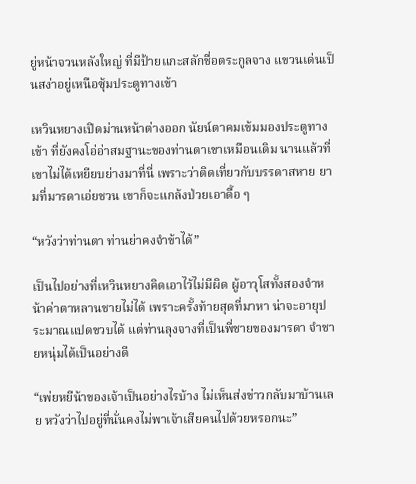ยู่หน้าจวนหลังใหญ่ ที่มีป้ายแกะสลักชื่อตระกูลจาง แขวนเด่นเป็นสง่าอยู่เหนือซุ้มประตูทางเข้า

เหวินหยางเปิดม่านหน้าต่างออก นัยน์ตาคมเข้มมองประตูทางเข้า ที่ยังคงโอ่อ่าสมฐานะของท่านตาเขาเหมือนเดิม นานแล้วที่เขาไม่ได้เหยียบย่างมาที่นี่ เพราะว่าติดเที่ยวกับบรรดาสหาย ยามที่มารดาเอ่ยชวน เขาก็จะแกล้งป่วยเอาดื้อ ๆ

“หวังว่าท่านตา ท่านย่าคงจำข้าได้”

เป็นไปอย่างที่เหวินหยางคิดเอาไว้ไม่มีผิด ผู้อาวุโสทั้งสองจำหน้าค่าตาหลานชายไม่ได้ เพราะครั้งท้ายสุดที่มาหา น่าจะอายุประมาณแปดขวบได้ แต่ท่านลุงจางที่เป็นพี่ชายของมารดา จำชายหนุ่มได้เป็นอย่างดี

“เพ่ยหยีน้าของเจ้าเป็นอย่างไรบ้าง ไม่เห็นส่งข่าวกลับมาบ้านเลย หวังว่าไปอยู่ที่นั่นคงไม่พาเจ้าเสียคนไปด้วยหรอกนะ”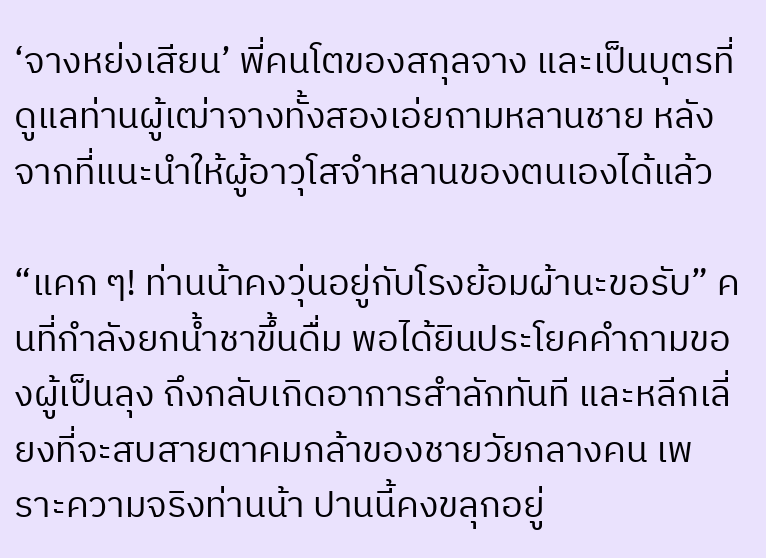‘จางหย่งเสียน’ พี่คนโตของสกุลจาง และเป็นบุตรที่ดูแลท่านผู้เฒ่าจางทั้งสองเอ่ยถามหลานชาย หลังจากที่แนะนำให้ผู้อาวุโสจำหลานของตนเองได้แล้ว

“แคก ๆ! ท่านน้าคงวุ่นอยู่กับโรงย้อมผ้านะขอรับ” คนที่กำลังยกน้ำชาขึ้นดื่ม พอได้ยินประโยคคำถามของผู้เป็นลุง ถึงกลับเกิดอาการสำลักทันที และหลีกเลี่ยงที่จะสบสายตาคมกล้าของชายวัยกลางคน เพราะความจริงท่านน้า ปานนี้คงขลุกอยู่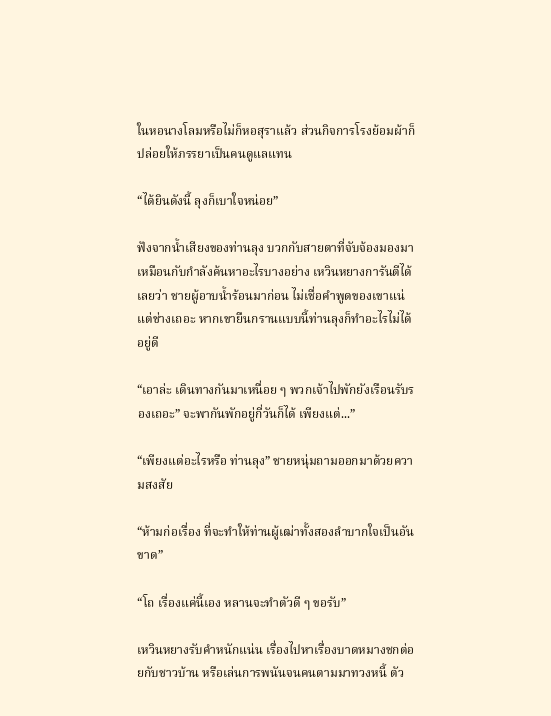ในหอนางโลมหรือไม่ก็หอสุราแล้ว ส่วนกิจการโรงย้อมผ้าก็ปล่อยให้ภรรยาเป็นคนดูแลแทน

“ได้ยินดังนี้ ลุงก็เบาใจหน่อย”

ฟังจากน้ำเสียงของท่านลุง บวกกับสายตาที่จับจ้องมองมา เหมือนกับกำลังค้นหาอะไรบางอย่าง เหวินหยางการันตีได้เลยว่า ชายผู้อาบน้ำร้อนมาก่อน ไม่เชื่อคำพูดของเขาแน่ แต่ช่างเถอะ หากเขายืนกรานแบบนี้ท่านลุงก็ทำอะไรไม่ได้อยู่ดี

“เอาล่ะ เดินทางกันมาเหนื่อย ๆ พวกเจ้าไปพักยังเรือนรับรองเถอะ” จะพากันพักอยู่กี่วันก็ได้ เพียงแต่...”

“เพียงแต่อะไรหรือ ท่านลุง” ชายหนุ่มถามออกมาด้วยความสงสัย

“ห้ามก่อเรื่อง ที่จะทำให้ท่านผู้เฒ่าทั้งสองลำบากใจเป็นอันขาด”

“โถ เรื่องแค่นี้เอง หลานจะทำตัวดี ๆ ขอรับ”

เหวินหยางรับคำหนักแน่น เรื่องไปหาเรื่องบาดหมางชกต่อยกับชาวบ้าน หรือเล่นการพนันจนคนตามมาทวงหนี้ ตัว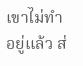เขาไม่ทำอยู่แล้ว ส่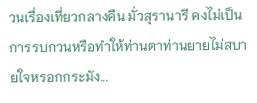วนเรื่องเที่ยวกลางคืน มั่วสุรานารี คงไม่เป็นการรบกวนหรือทำให้ท่านตาท่านยายไม่สบายใจหรอกกระมัง...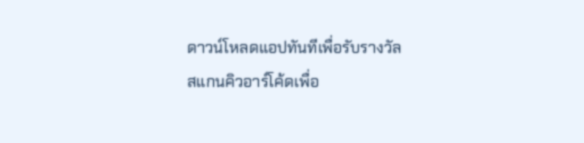ดาวน์โหลดแอปทันทีเพื่อรับรางวัล
สแกนคิวอาร์โค้ดเพื่อ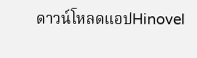ดาวน์โหลดแอปHinovel